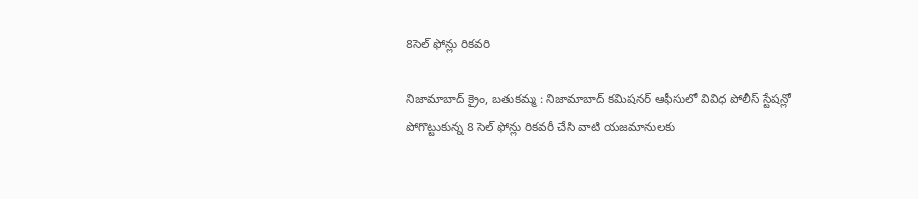8సెల్ ఫోన్లు రికవరి

నిజామాబాద్ క్రైం, బతుకమ్మ : నిజామాబాద్ కమిషనర్ ఆఫీసులో వివిధ పోలీస్ స్టేషన్లో పోగొట్టుకున్న 8 సెల్ ఫోన్లు రికవరీ చేసి వాటి యజమానులకు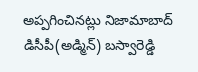అప్పగించినట్లు నిజామాబాద్ డిసీపీ(అడ్మిన్) బస్వారెడ్డి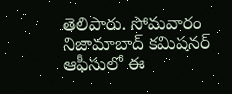తెలిపారు. సోమవారం  నిజామాబాద్ కమిషనర్ ఆఫీసులో ఈ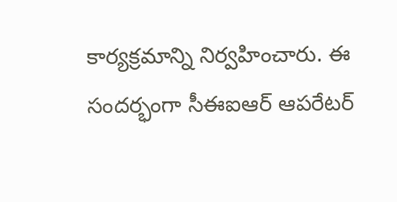కార్యక్రమాన్ని నిర్వహించారు. ఈ సందర్భంగా సీఈఐఆర్ ఆపరేటర్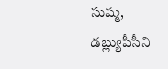సుష్మ, డబ్ల్యుపీసీని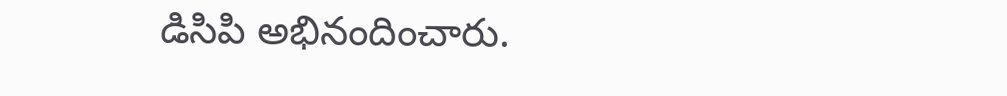డిసిపి అభినందించారు.